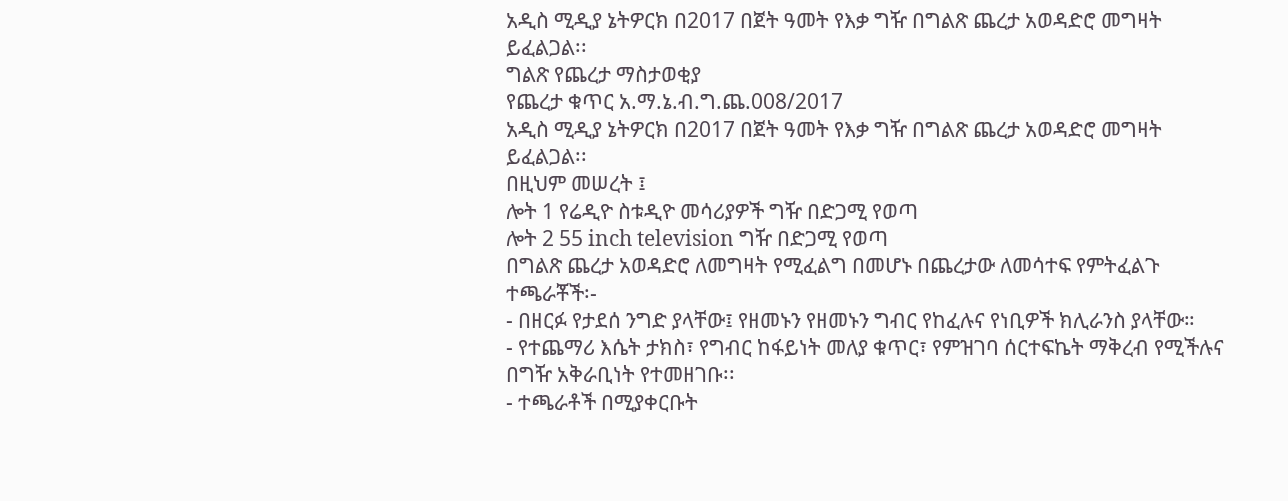አዲስ ሚዲያ ኔትዎርክ በ2017 በጀት ዓመት የእቃ ግዥ በግልጽ ጨረታ አወዳድሮ መግዛት ይፈልጋል፡፡
ግልጽ የጨረታ ማስታወቂያ
የጨረታ ቁጥር አ.ማ.ኔ.ብ.ግ.ጨ.008/2017
አዲስ ሚዲያ ኔትዎርክ በ2017 በጀት ዓመት የእቃ ግዥ በግልጽ ጨረታ አወዳድሮ መግዛት ይፈልጋል፡፡
በዚህም መሠረት ፤
ሎት 1 የሬዲዮ ስቱዲዮ መሳሪያዎች ግዥ በድጋሚ የወጣ
ሎት 2 55 inch television ግዥ በድጋሚ የወጣ
በግልጽ ጨረታ አወዳድሮ ለመግዛት የሚፈልግ በመሆኑ በጨረታው ለመሳተፍ የምትፈልጉ ተጫራቾች፡-
- በዘርፉ የታደሰ ንግድ ያላቸው፤ የዘመኑን የዘመኑን ግብር የከፈሉና የነቢዎች ክሊራንስ ያላቸው።
- የተጨማሪ እሴት ታክስ፣ የግብር ከፋይነት መለያ ቁጥር፣ የምዝገባ ሰርተፍኬት ማቅረብ የሚችሉና በግዥ አቅራቢነት የተመዘገቡ፡፡
- ተጫራቶች በሚያቀርቡት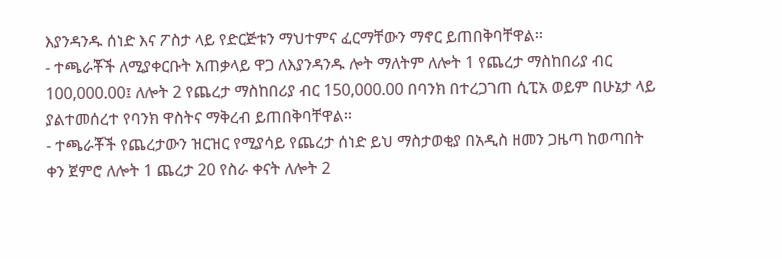እያንዳንዱ ሰነድ እና ፖስታ ላይ የድርጅቱን ማህተምና ፈርማቸውን ማኖር ይጠበቅባቸዋል፡፡
- ተጫራቾች ለሚያቀርቡት አጠቃላይ ዋጋ ለእያንዳንዱ ሎት ማለትም ለሎት 1 የጨረታ ማስከበሪያ ብር 100,000.00፤ ለሎት 2 የጨረታ ማስከበሪያ ብር 150,000.00 በባንክ በተረጋገጠ ሲፒአ ወይም በሁኔታ ላይ ያልተመሰረተ የባንክ ዋስትና ማቅረብ ይጠበቅባቸዋል፡፡
- ተጫራቾች የጨረታውን ዝርዝር የሚያሳይ የጨረታ ሰነድ ይህ ማስታወቂያ በአዲስ ዘመን ጋዜጣ ከወጣበት ቀን ጀምሮ ለሎት 1 ጨረታ 20 የስራ ቀናት ለሎት 2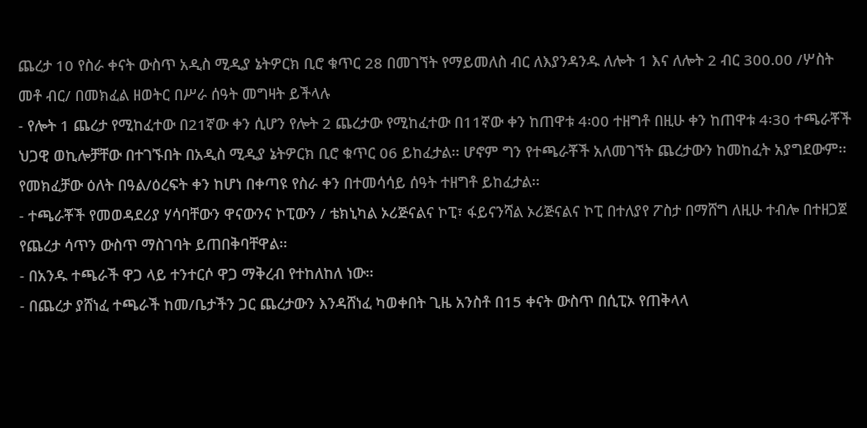ጨረታ 10 የስራ ቀናት ውስጥ አዲስ ሚዲያ ኔትዎርክ ቢሮ ቁጥር 28 በመገኘት የማይመለስ ብር ለእያንዳንዱ ለሎት 1 እና ለሎት 2 ብር 300.00 /ሦስት መቶ ብር/ በመክፈል ዘወትር በሥራ ሰዓት መግዛት ይችላሉ
- የሎት 1 ጨረታ የሚከፈተው በ21ኛው ቀን ሲሆን የሎት 2 ጨረታው የሚከፈተው በ11ኛው ቀን ከጠዋቱ 4፡00 ተዘግቶ በዚሁ ቀን ከጠዋቱ 4፡30 ተጫራቾች ህጋዊ ወኪሎቻቸው በተገኙበት በአዲስ ሚዲያ ኔትዎርክ ቢሮ ቁጥር 06 ይከፈታል፡፡ ሆኖም ግን የተጫራቾች አለመገኘት ጨረታውን ከመከፈት አያግደውም፡፡ የመክፈቻው ዕለት በዓል/ዕረፍት ቀን ከሆነ በቀጣዩ የስራ ቀን በተመሳሳይ ሰዓት ተዘግቶ ይከፈታል፡፡
- ተጫራቾች የመወዳደሪያ ሃሳባቸውን ዋናውንና ኮፒውን / ቴክኒካል ኦሪጅናልና ኮፒ፣ ፋይናንሻል ኦሪጅናልና ኮፒ በተለያየ ፖስታ በማሸግ ለዚሁ ተብሎ በተዘጋጀ የጨረታ ሳጥን ውስጥ ማስገባት ይጠበቅባቸዋል፡፡
- በአንዱ ተጫራች ዋጋ ላይ ተንተርሶ ዋጋ ማቅረብ የተከለከለ ነው፡፡
- በጨረታ ያሸነፈ ተጫራች ከመ/ቤታችን ጋር ጨረታውን እንዳሸነፈ ካወቀበት ጊዜ አንስቶ በ15 ቀናት ውስጥ በሲፒኦ የጠቅላላ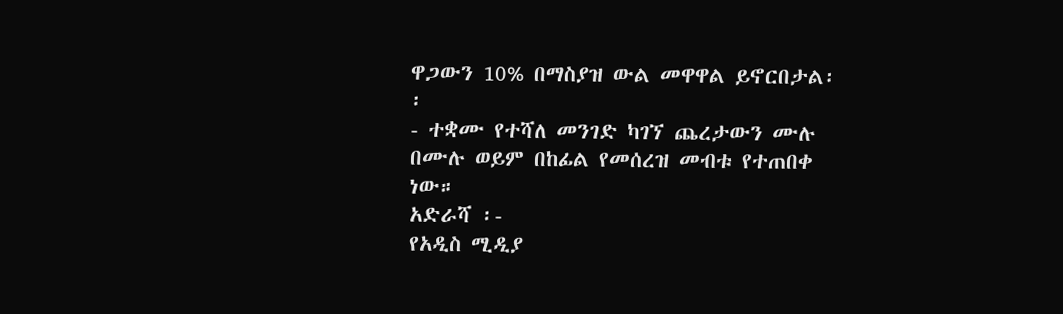ዋጋውን 10% በማስያዝ ውል መዋዋል ይኖርበታል፡፡
- ተቋሙ የተሻለ መንገድ ካገኘ ጨረታውን ሙሉ በሙሉ ወይም በከፊል የመሰረዝ መብቱ የተጠበቀ ነው።
አድራሻ ፡-
የአዲስ ሚዲያ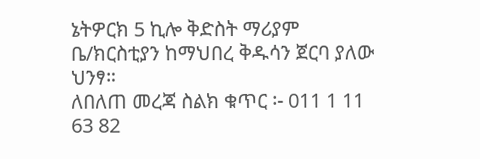ኔትዎርክ 5 ኪሎ ቅድስት ማሪያም ቤ/ክርስቲያን ከማህበረ ቅዱሳን ጀርባ ያለው ህንፃ።
ለበለጠ መረጃ ስልክ ቁጥር ፡- 011 1 11 63 82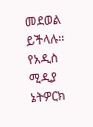መደወል ይችላሉ፡፡
የአዲስ ሚዲያ ኔትዎርክ